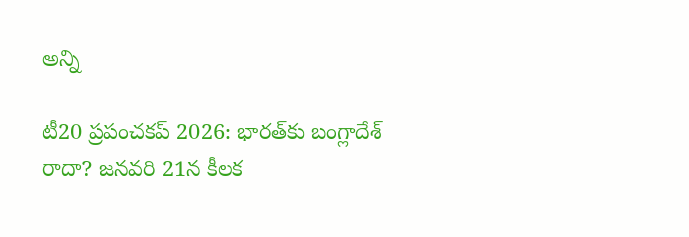అన్ని

టీ20 ప్రపంచకప్‌ 2026: భారత్‌కు బంగ్లాదేశ్ రాదా? జనవరి 21న కీలక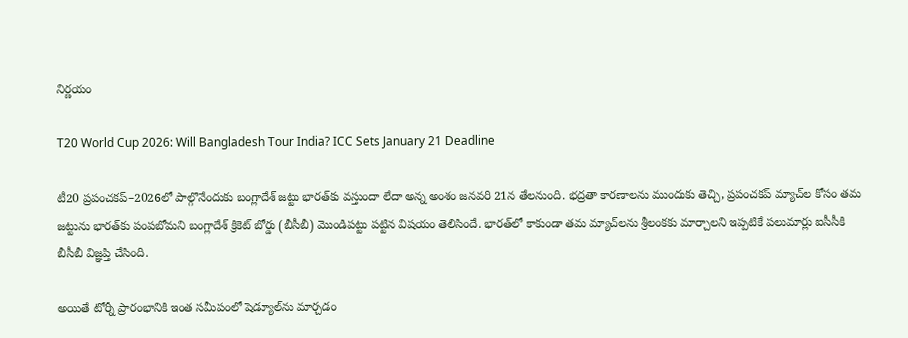నిర్ణయం

T20 World Cup 2026: Will Bangladesh Tour India? ICC Sets January 21 Deadline

టీ20 ప్రపంచకప్‌–2026లో పాల్గొనేందుకు బంగ్లాదేశ్ జట్టు భారత్‌కు వస్తుందా లేదా అన్న అంశం జనవరి 21న తేలనుంది. భద్రతా కారణాలను ముందుకు తెచ్చి, ప్రపంచకప్ మ్యాచ్‌ల కోసం తమ జట్టును భారత్‌కు పంపబోమని బంగ్లాదేశ్ క్రికెట్ బోర్డు (బీసీబీ) మొండిపట్టు పట్టిన విషయం తెలిసిందే. భారత్‌లో కాకుండా తమ మ్యాచ్‌లను శ్రీలంకకు మార్చాలని ఇప్పటికే పలుమార్లు ఐసీసీకి బీసీబీ విజ్ఞప్తి చేసింది.

అయితే టోర్నీ ప్రారంభానికి ఇంత సమీపంలో షెడ్యూల్‌ను మార్చడం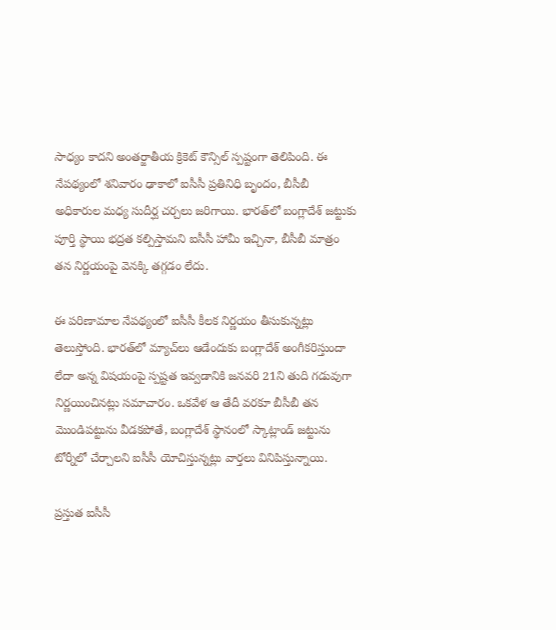సాధ్యం కాదని అంతర్జాతీయ క్రికెట్ కౌన్సిల్ స్పష్టంగా తెలిపింది. ఈ నేపథ్యంలో శనివారం ఢాకాలో ఐసీసీ ప్రతినిధి బృందం, బీసీబీ అధికారుల మధ్య సుదీర్ఘ చర్చలు జరిగాయి. భారత్‌లో బంగ్లాదేశ్ జట్టుకు పూర్తి స్థాయి భద్రత కల్పిస్తామని ఐసీసీ హామీ ఇచ్చినా, బీసీబీ మాత్రం తన నిర్ణయంపై వెనక్కి తగ్గడం లేదు.

ఈ పరిణామాల నేపథ్యంలో ఐసీసీ కీలక నిర్ణయం తీసుకున్నట్లు తెలుస్తోంది. భారత్‌లో మ్యాచ్‌లు ఆడేందుకు బంగ్లాదేశ్ అంగీకరిస్తుందా లేదా అన్న విషయంపై స్పష్టత ఇవ్వడానికి జనవరి 21ని తుది గడువుగా నిర్ణయించినట్లు సమాచారం. ఒకవేళ ఆ తేదీ వరకూ బీసీబీ తన మొండిపట్టును వీడకపోతే, బంగ్లాదేశ్ స్థానంలో స్కాట్లాండ్ జట్టును టోర్నీలో చేర్చాలని ఐసీసీ యోచిస్తున్నట్లు వార్తలు వినిపిస్తున్నాయి.

ప్రస్తుత ఐసీసీ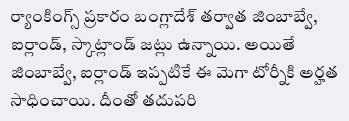ర్యాంకింగ్స్ ప్రకారం బంగ్లాదేశ్ తర్వాత జింబాబ్వే, ఐర్లాండ్, స్కాట్లాండ్ జట్లు ఉన్నాయి. అయితే జింబాబ్వే, ఐర్లాండ్ ఇప్పటికే ఈ మెగా టోర్నీకి అర్హత సాధించాయి. దీంతో తదుపరి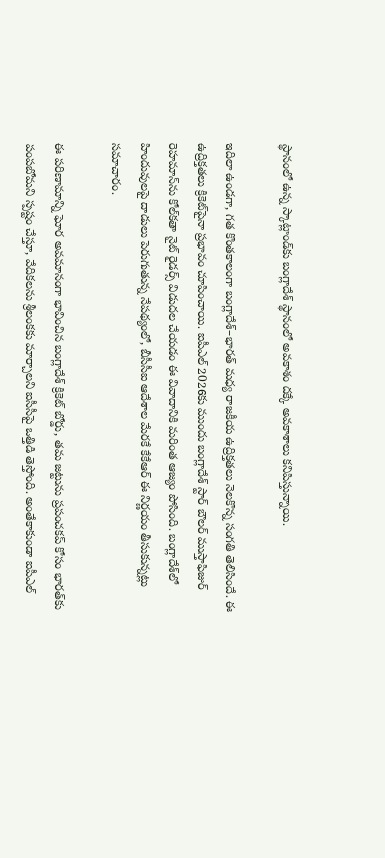స్థానంలో ఉన్న స్కాట్లాండ్‌కు బంగ్లాదేశ్ స్థానంలో అవకాశం దక్కే అవకాశాలు కనిపిస్తున్నాయి.

ఇదిలా ఉండగా, గత కొంతకాలంగా బంగ్లాదేశ్–భారత్ మధ్య రాజకీయ ఉద్రిక్తతలు నెలకొన్న సంగతి తెలిసిందే. ఈ ఉద్రిక్తతలు క్రికెట్‌పైనా ప్రభావం చూపించాయి. ఐపీఎల్‌ 2026కు ముందు బంగ్లాదేశ్ స్టార్ బౌలర్ ముస్తాఫిజుర్ రెహమాన్‌ను కోల్‌కతా నైట్ రైడర్స్ విడుదల చేయడం ఈ వివాదానికి మరింత ఆజ్యం పోసింది. బంగ్లాదేశ్‌లో హిందువులపై దాడులు పెరుగుతున్న నేపథ్యంలో, బీసీసీఐ ఆదేశాల మేరకే కేకేఆర్ ఈ నిర్ణయం తీసుకున్నట్లు సమాచారం.

ఈ పరిణామాన్ని ఘోర అవమానంగా భావించిన బంగ్లాదేశ్ క్రికెట్ బోర్డు, తమ జట్టును ప్రపంచకప్ కోసం భారత్‌కు పంపబోమని స్పష్టం చేస్తూ, వేదికలను శ్రీలంకకు మార్చాలని ఐసీసీపై ఒత్తిడి తెస్తోంది. అంతేకాకుండా ఐపీఎల్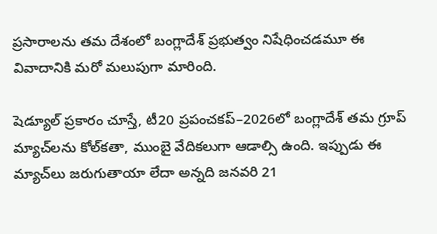ప్రసారాలను తమ దేశంలో బంగ్లాదేశ్ ప్రభుత్వం నిషేధించడమూ ఈ వివాదానికి మరో మలుపుగా మారింది.

షెడ్యూల్ ప్రకారం చూస్తే, టీ20 ప్రపంచకప్‌–2026లో బంగ్లాదేశ్ తమ గ్రూప్ మ్యాచ్‌లను కోల్‌కతా, ముంబై వేదికలుగా ఆడాల్సి ఉంది. ఇప్పుడు ఈ మ్యాచ్‌లు జరుగుతాయా లేదా అన్నది జనవరి 21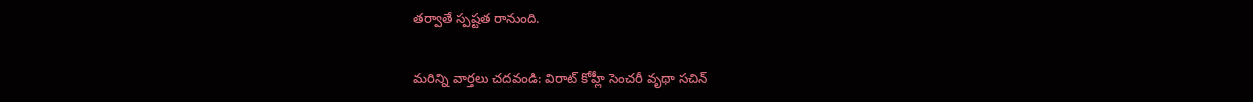తర్వాతే స్పష్టత రానుంది.

మరిన్ని వార్తలు చదవండి: విరాట్ కోహ్లీ సెంచరీ వృథా సచిన్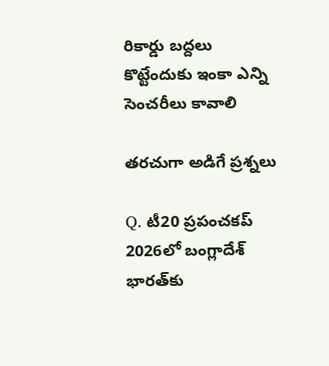రికార్డు బద్దలు కొట్టేందుకు ఇంకా ఎన్ని సెంచరీలు కావాలి

తరచుగా అడిగే ప్రశ్నలు

Q. టీ20 ప్రపంచకప్‌ 2026లో బంగ్లాదేశ్ భారత్‌కు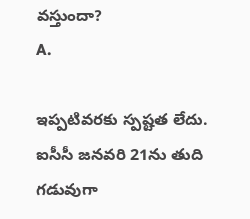వస్తుందా?
A.

ఇప్పటివరకు స్పష్టత లేదు. ఐసీసీ జనవరి 21ను తుది గడువుగా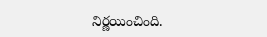నిర్ణయించింది.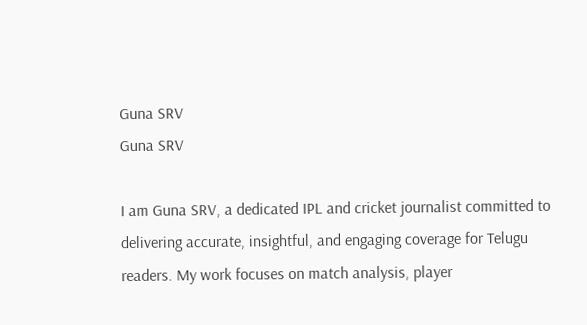Guna SRV
Guna SRV

I am Guna SRV, a dedicated IPL and cricket journalist committed to delivering accurate, insightful, and engaging coverage for Telugu readers. My work focuses on match analysis, player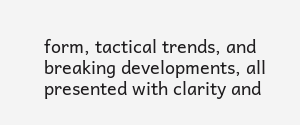form, tactical trends, and breaking developments, all presented with clarity and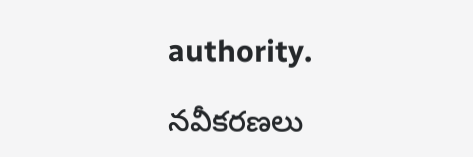authority.

నవీకరణలు